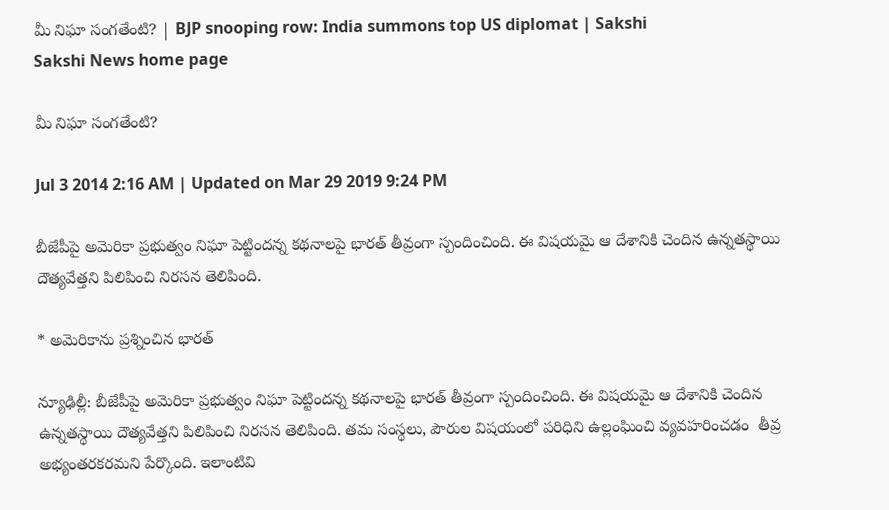మీ నిఘా సంగతేంటి? | BJP snooping row: India summons top US diplomat | Sakshi
Sakshi News home page

మీ నిఘా సంగతేంటి?

Jul 3 2014 2:16 AM | Updated on Mar 29 2019 9:24 PM

బీజేపీపై అమెరికా ప్రభుత్వం నిఘా పెట్టిందన్న కథనాలపై భారత్ తీవ్రంగా స్పందించింది. ఈ విషయమై ఆ దేశానికి చెందిన ఉన్నతస్థాయి దౌత్యవేత్తని పిలిపించి నిరసన తెలిపింది.

* అమెరికాను ప్రశ్నించిన భారత్

న్యూఢిల్లీ: బీజేపీపై అమెరికా ప్రభుత్వం నిఘా పెట్టిందన్న కథనాలపై భారత్ తీవ్రంగా స్పందించింది. ఈ విషయమై ఆ దేశానికి చెందిన ఉన్నతస్థాయి దౌత్యవేత్తని పిలిపించి నిరసన తెలిపింది. తమ సంస్థలు, పౌరుల విషయంలో పరిధిని ఉల్లంఘించి వ్యవహరించడం  తీవ్ర అభ్యంతరకరమని పేర్కొంది. ఇలాంటివి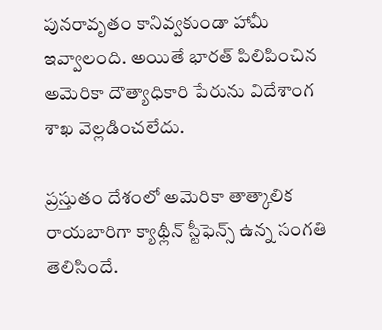పునరావృతం కానివ్వకుండా హామీ ఇవ్వాలంది. అయితే భారత్ పిలిపించిన అమెరికా దౌత్యాధికారి పేరును విదేశాంగ శాఖ వెల్లడించలేదు.

ప్రస్తుతం దేశంలో అమెరికా తాత్కాలిక రాయబారిగా క్యాథ్లీన్ స్టీఫెన్స్ ఉన్న సంగతి తెలిసిందే.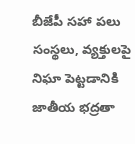బీజేపీ సహా పలు సంస్థలు, వ్యక్తులపై  నిఘా పెట్టడానికి జాతీయ భద్రతా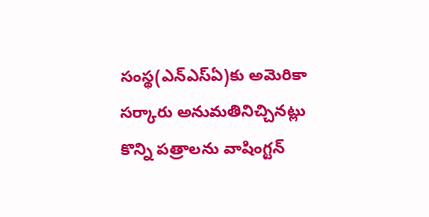సంస్థ(ఎన్‌ఎస్‌ఏ)కు అమెరికా సర్కారు అనుమతినిచ్చినట్లు కొన్ని పత్రాలను వాషింగ్టన్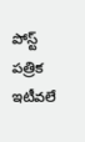పోస్ట్ పత్రిక ఇటీవలే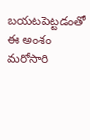బయటపెట్టడంతో ఈ అంశం మరోసారి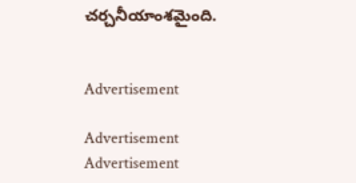చర్చనీయాంశమైంది.


Advertisement

Advertisement
Advertisement